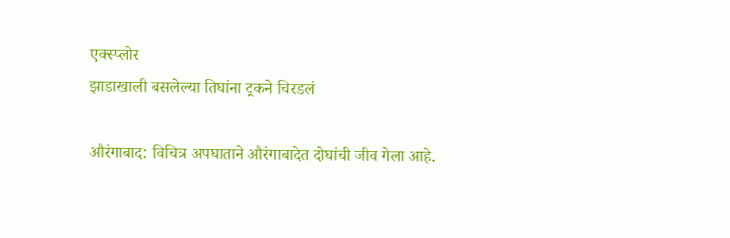एक्स्प्लोर
झाडाखाली बसलेल्या तिघांना ट्रकने चिरडलं

औरंगाबाद: विचित्र अपघाताने औरंगाबादेत दोघांची जीव गेला आहे.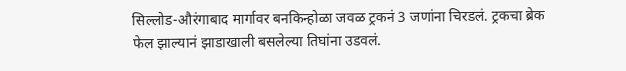सिल्लोड-औरंगाबाद मार्गावर बनकिन्होळा जवळ ट्रकनं 3 जणांना चिरडलं. ट्रकचा ब्रेक फेल झाल्यानं झाडाखाली बसलेल्या तिघांना उडवलं.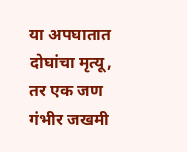या अपघातात दोघांचा मृत्यू, तर एक जण गंभीर जखमी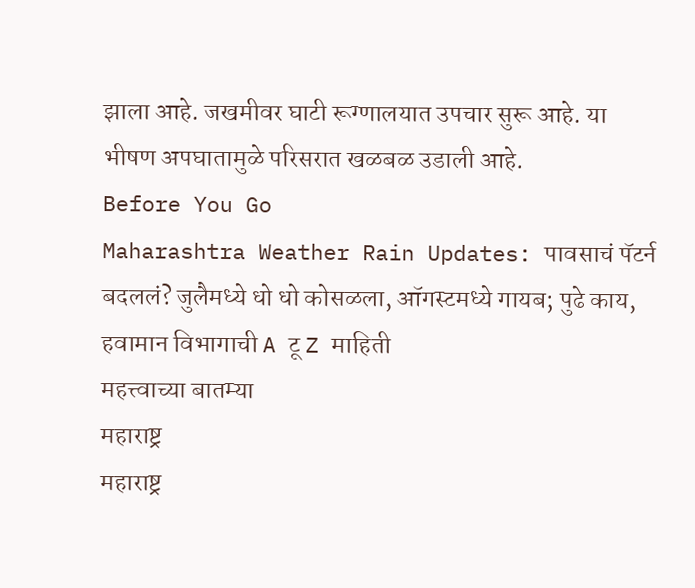झाला आहे. जखमीवर घाटी रूग्णालयात उपचार सुरू आहे. या भीषण अपघातामुळे परिसरात खळबळ उडाली आहे.
Before You Go
Maharashtra Weather Rain Updates: पावसाचं पॅटर्न बदललं? जुलैमध्ये धो धो कोसळला, ऑगस्टमध्ये गायब; पुढे काय, हवामान विभागाची A टू Z माहिती
महत्त्वाच्या बातम्या
महाराष्ट्र
महाराष्ट्र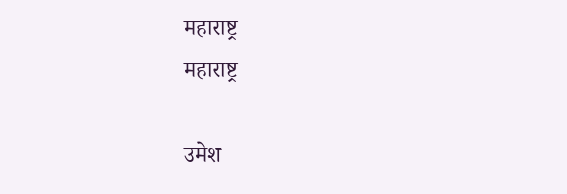महाराष्ट्र
महाराष्ट्र

उमेश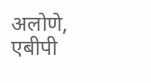अलोणे, एबीपी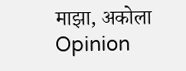माझा, अकोला
Opinion